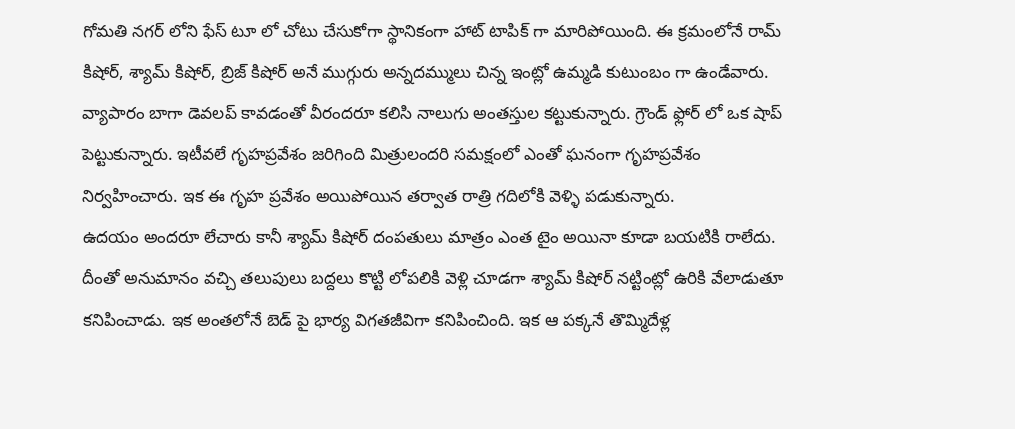గోమతి నగర్ లోని ఫేస్ టూ లో చోటు చేసుకోగా స్థానికంగా హాట్ టాపిక్ గా మారిపోయింది. ఈ క్రమంలోనే రామ్ కిషోర్, శ్యామ్ కిషోర్, బ్రిజ్ కిషోర్ అనే ముగ్గురు అన్నదమ్ములు చిన్న ఇంట్లో ఉమ్మడి కుటుంబం గా ఉండేవారు. వ్యాపారం బాగా డెవలప్ కావడంతో వీరందరూ కలిసి నాలుగు అంతస్తుల కట్టుకున్నారు. గ్రౌండ్ ఫ్లోర్ లో ఒక షాప్ పెట్టుకున్నారు. ఇటీవలే గృహప్రవేశం జరిగింది మిత్రులందరి సమక్షంలో ఎంతో ఘనంగా గృహప్రవేశం నిర్వహించారు. ఇక ఈ గృహ ప్రవేశం అయిపోయిన తర్వాత రాత్రి గదిలోకి వెళ్ళి పడుకున్నారు.
ఉదయం అందరూ లేచారు కానీ శ్యామ్ కిషోర్ దంపతులు మాత్రం ఎంత టైం అయినా కూడా బయటికి రాలేదు. దీంతో అనుమానం వచ్చి తలుపులు బద్దలు కొట్టి లోపలికి వెళ్లి చూడగా శ్యామ్ కిషోర్ నట్టింట్లో ఉరికి వేలాడుతూ కనిపించాడు. ఇక అంతలోనే బెడ్ పై భార్య విగతజీవిగా కనిపించింది. ఇక ఆ పక్కనే తొమ్మిదేళ్ల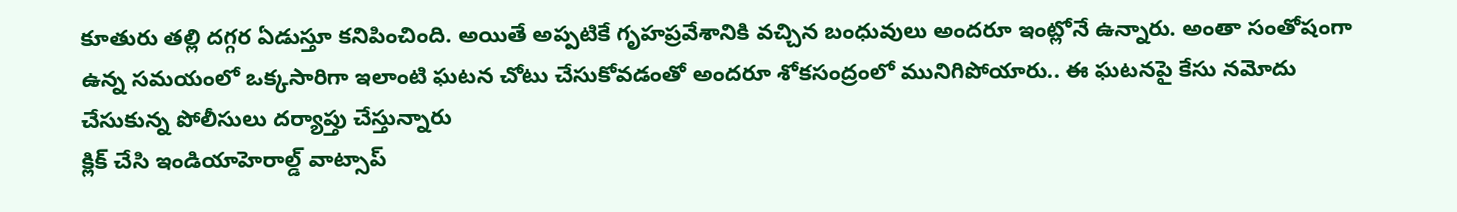కూతురు తల్లి దగ్గర ఏడుస్తూ కనిపించింది. అయితే అప్పటికే గృహప్రవేశానికి వచ్చిన బంధువులు అందరూ ఇంట్లోనే ఉన్నారు. అంతా సంతోషంగా ఉన్న సమయంలో ఒక్కసారిగా ఇలాంటి ఘటన చోటు చేసుకోవడంతో అందరూ శోకసంద్రంలో మునిగిపోయారు.. ఈ ఘటనపై కేసు నమోదు చేసుకున్న పోలీసులు దర్యాప్తు చేస్తున్నారు
క్లిక్ చేసి ఇండియాహెరాల్డ్ వాట్సాప్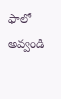ఫాలో అవ్వండి